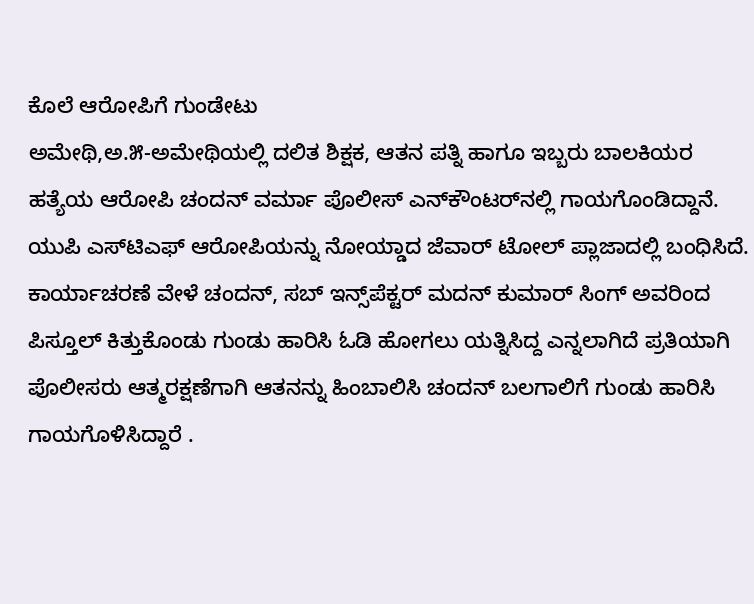ಕೊಲೆ ಆರೋಪಿಗೆ ಗುಂಡೇಟು
ಅಮೇಥಿ,ಅ.೫-ಅಮೇಥಿಯಲ್ಲಿ ದಲಿತ ಶಿಕ್ಷಕ, ಆತನ ಪತ್ನಿ ಹಾಗೂ ಇಬ್ಬರು ಬಾಲಕಿಯರ ಹತ್ಯೆಯ ಆರೋಪಿ ಚಂದನ್ ವರ್ಮಾ ಪೊಲೀಸ್ ಎನ್‌ಕೌಂಟರ್‌ನಲ್ಲಿ ಗಾಯಗೊಂಡಿದ್ದಾನೆ.
ಯುಪಿ ಎಸ್‌ಟಿಎಫ್ ಆರೋಪಿಯನ್ನು ನೋಯ್ಡಾದ ಜೆವಾರ್ ಟೋಲ್ ಪ್ಲಾಜಾದಲ್ಲಿ ಬಂಧಿಸಿದೆ.
ಕಾರ್ಯಾಚರಣೆ ವೇಳೆ ಚಂದನ್, ಸಬ್ ಇನ್ಸ್‌ಪೆಕ್ಟರ್ ಮದನ್ ಕುಮಾರ್ ಸಿಂಗ್ ಅವರಿಂದ ಪಿಸ್ತೂಲ್ ಕಿತ್ತುಕೊಂಡು ಗುಂಡು ಹಾರಿಸಿ ಓಡಿ ಹೋಗಲು ಯತ್ನಿಸಿದ್ದ ಎನ್ನಲಾಗಿದೆ ಪ್ರತಿಯಾಗಿ ಪೊಲೀಸರು ಆತ್ಮರಕ್ಷಣೆಗಾಗಿ ಆತನನ್ನು ಹಿಂಬಾಲಿಸಿ ಚಂದನ್ ಬಲಗಾಲಿಗೆ ಗುಂಡು ಹಾರಿಸಿ ಗಾಯಗೊಳಿಸಿದ್ದಾರೆ .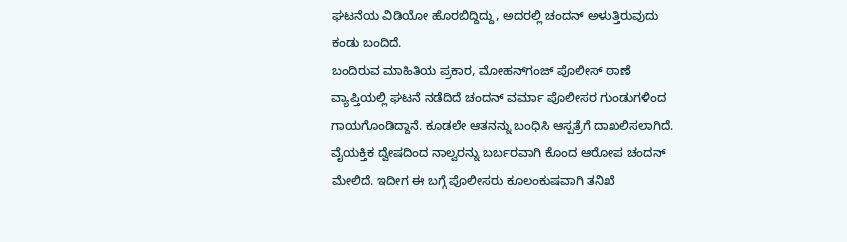ಘಟನೆಯ ವಿಡಿಯೋ ಹೊರಬಿದ್ದಿದ್ದು, ಅದರಲ್ಲಿ ಚಂದನ್ ಅಳುತ್ತಿರುವುದು ಕಂಡು ಬಂದಿದೆ.
ಬಂದಿರುವ ಮಾಹಿತಿಯ ಪ್ರಕಾರ, ಮೋಹನ್‌ಗಂಜ್ ಪೊಲೀಸ್ ಠಾಣೆ ವ್ಯಾಪ್ತಿಯಲ್ಲಿ ಘಟನೆ ನಡೆದಿದೆ ಚಂದನ್ ವರ್ಮಾ ಪೊಲೀಸರ ಗುಂಡುಗಳಿಂದ ಗಾಯಗೊಂಡಿದ್ದಾನೆ. ಕೂಡಲೇ ಆತನನ್ನು ಬಂಧಿಸಿ ಆಸ್ಪತ್ರೆಗೆ ದಾಖಲಿಸಲಾಗಿದೆ. ವೈಯಕ್ತಿಕ ದ್ವೇಷದಿಂದ ನಾಲ್ವರನ್ನು ಬರ್ಬರವಾಗಿ ಕೊಂದ ಆರೋಪ ಚಂದನ್ ಮೇಲಿದೆ. ಇದೀಗ ಈ ಬಗ್ಗೆ ಪೊಲೀಸರು ಕೂಲಂಕುಷವಾಗಿ ತನಿಖೆ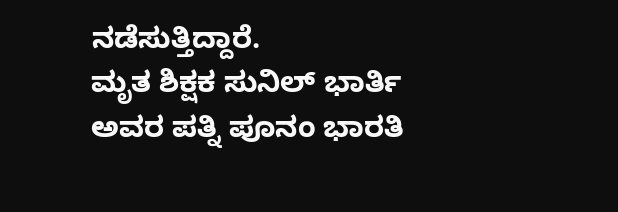ನಡೆಸುತ್ತಿದ್ದಾರೆ.
ಮೃತ ಶಿಕ್ಷಕ ಸುನಿಲ್ ಭಾರ್ತಿ ಅವರ ಪತ್ನಿ ಪೂನಂ ಭಾರತಿ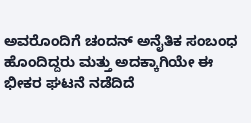ಅವರೊಂದಿಗೆ ಚಂದನ್ ಅನೈತಿಕ ಸಂಬಂಧ ಹೊಂದಿದ್ದರು ಮತ್ತು ಅದಕ್ಕಾಗಿಯೇ ಈ ಭೀಕರ ಘಟನೆ ನಡೆದಿದೆ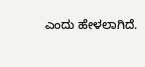ಎಂದು ಹೇಳಲಾಗಿದೆ.